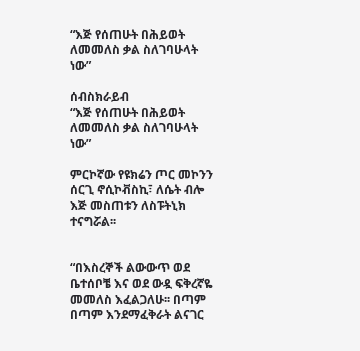“እጅ የሰጠሁት በሕይወት ለመመለስ ቃል ስለገባሁላት ነው”

ሰብስክራይብ
“እጅ የሰጠሁት በሕይወት ለመመለስ ቃል ስለገባሁላት ነው”

ምርኮኛው የዩክሬን ጦር መኮንን ሰርጊ ኖሲኮቭስኪ፣ ለሴት ብሎ እጅ መስጠቱን ለስፑትኒክ ተናግሯል፡፡


“በእስረኞች ልውውጥ ወደ ቤተሰቦቼ እና ወደ ውዷ ፍቅረኛዬ መመለስ እፈልጋለሁ፡፡ በጣም በጣም እንደማፈቅራት ልናገር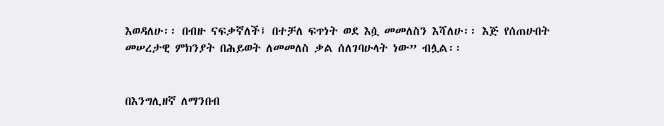እወዳለሁ፡፡ በብዙ ናፍቃኛለች፤ በተቻለ ፍጥነት ወደ እሷ መመለስን እሻለሁ፡፡ እጅ የሰጠሁበት መሠረታዊ ምክንያት በሕይወት ለመመለስ ቃል ሰለገባሁላት ነው” ብሏል፡፡


በእንግሊዘኛ ለማንበብ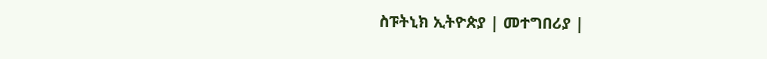ስፑትኒክ ኢትዮጵያ | መተግበሪያ |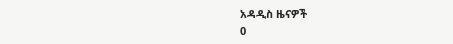አዳዲስ ዜናዎች
0